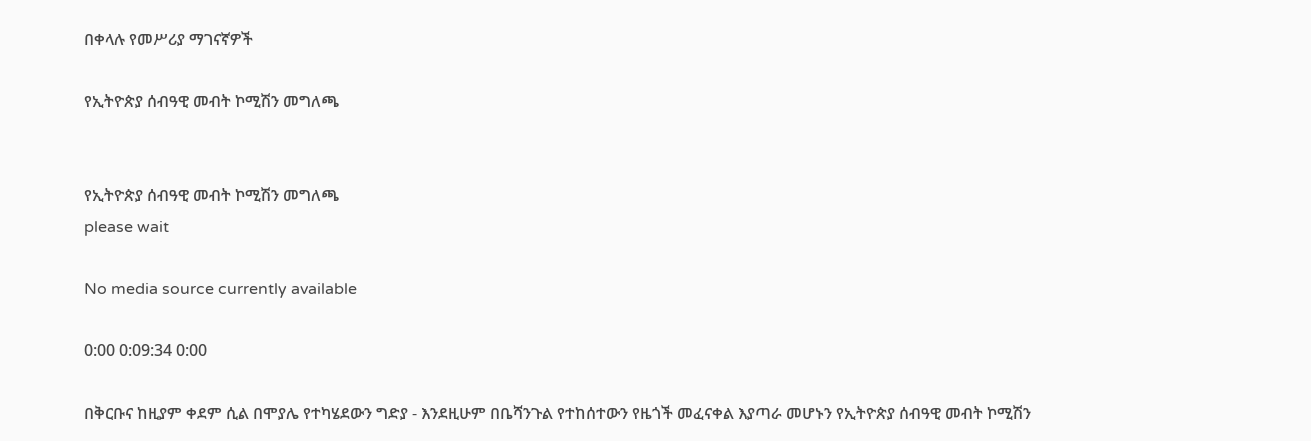በቀላሉ የመሥሪያ ማገናኛዎች

የኢትዮጵያ ሰብዓዊ መብት ኮሚሽን መግለጫ


የኢትዮጵያ ሰብዓዊ መብት ኮሚሽን መግለጫ
please wait

No media source currently available

0:00 0:09:34 0:00

በቅርቡና ከዚያም ቀደም ሲል በሞያሌ የተካሄደውን ግድያ - እንደዚሁም በቤሻንጉል የተከሰተውን የዜጎች መፈናቀል እያጣራ መሆኑን የኢትዮጵያ ሰብዓዊ መብት ኮሚሽን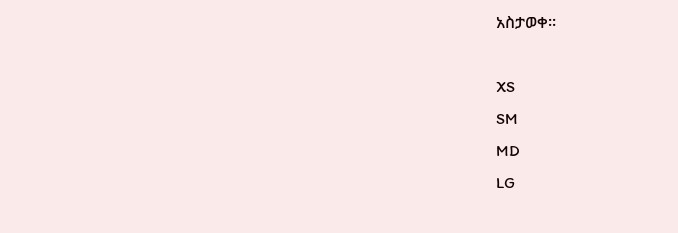አስታወቀ።

XS
SM
MD
LG